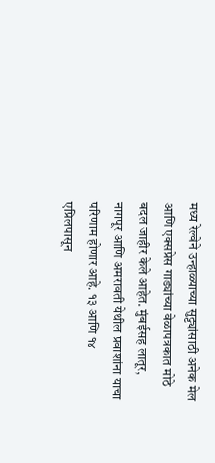मध्य रेल्वेने उन्हाळ्याच्या सुट्ट्यांसाठी अनेक मेल आणि एक्सप्रेस गाड्यांच्या वेळापत्रकात मोठे बदल जाहीर केले आहेत. मुंबईसह लातूर, नागपूर आणि अमरावती येथील प्रवाशांना याचा परिणाम होणार आहे. १३ आणि १४ एप्रिलपासून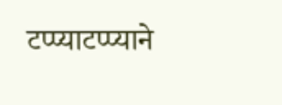टप्प्याटप्प्याने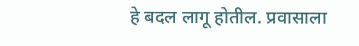हे बदल लागू होतील. प्रवासाला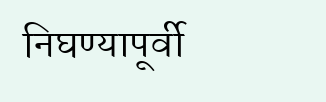निघण्यापूर्वी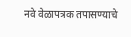नवे वेळापत्रक तपासण्याचे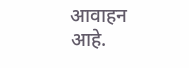आवाहन आहे.